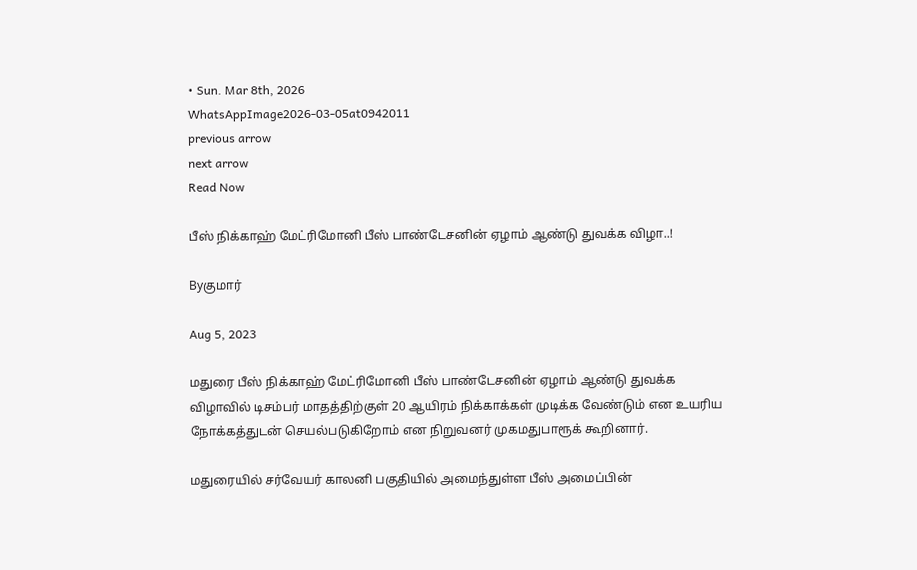• Sun. Mar 8th, 2026
WhatsAppImage2026-03-05at0942011
previous arrow
next arrow
Read Now

பீஸ் நிக்காஹ் மேட்ரிமோனி பீஸ் பாண்டேசனின் ஏழாம் ஆண்டு துவக்க விழா..!

Byகுமார்

Aug 5, 2023

மதுரை பீஸ் நிக்காஹ் மேட்ரிமோனி பீஸ் பாண்டேசனின் ஏழாம் ஆண்டு துவக்க விழாவில் டிசம்பர் மாதத்திற்குள் 20 ஆயிரம் நிக்காக்கள் முடிக்க வேண்டும் என உயரிய நோக்கத்துடன் செயல்படுகிறோம் என நிறுவனர் முகமதுபாரூக் கூறினார்.

மதுரையில் சர்வேயர் காலனி பகுதியில் அமைந்துள்ள பீஸ் அமைப்பின்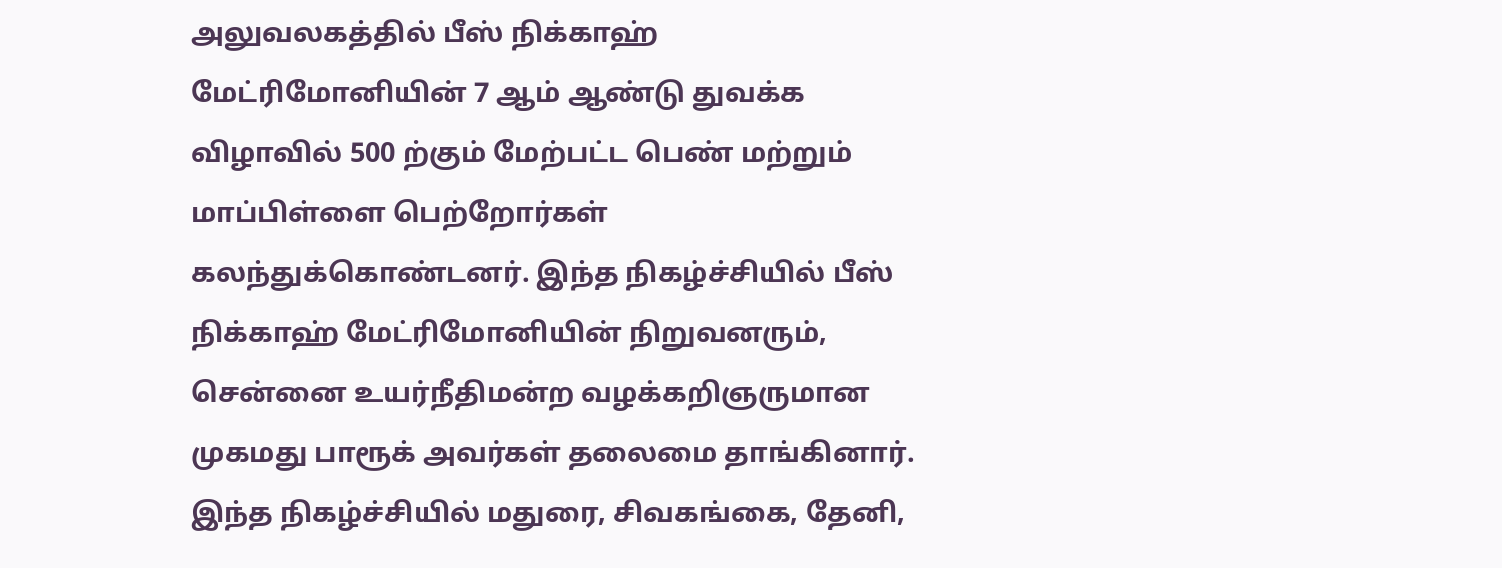அலுவலகத்தில் பீஸ் நிக்காஹ் மேட்ரிமோனியின் 7 ஆம் ஆண்டு துவக்க விழாவில் 500 ற்கும் மேற்பட்ட பெண் மற்றும் மாப்பிள்ளை பெற்றோர்கள் கலந்துக்கொண்டனர். இந்த நிகழ்ச்சியில் பீஸ் நிக்காஹ் மேட்ரிமோனியின் நிறுவனரும், சென்னை உயர்நீதிமன்ற வழக்கறிஞருமான முகமது பாரூக் அவர்கள் தலைமை தாங்கினார். இந்த நிகழ்ச்சியில் மதுரை, சிவகங்கை, தேனி,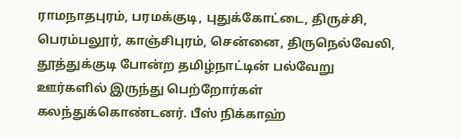ராமநாதபுரம், பரமக்குடி, புதுக்கோட்டை, திருச்சி, பெரம்பலூர், காஞ்சிபுரம், சென்னை, திருநெல்வேலி, தூத்துக்குடி போன்ற தமிழ்நாட்டின் பல்வேறு ஊர்களில் இருந்து பெற்றோர்கள் கலந்துக்கொண்டனர். பீஸ் நிக்காஹ்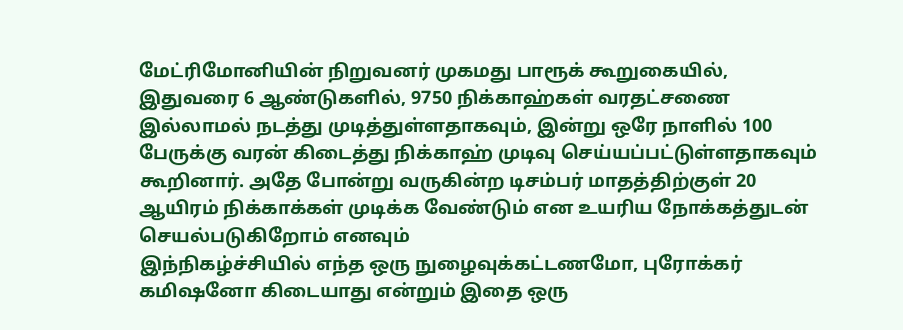மேட்ரிமோனியின் நிறுவனர் முகமது பாரூக் கூறுகையில், இதுவரை 6 ஆண்டுகளில், 9750 நிக்காஹ்கள் வரதட்சணை இல்லாமல் நடத்து முடித்துள்ளதாகவும், இன்று ஒரே நாளில் 100 பேருக்கு வரன் கிடைத்து நிக்காஹ் முடிவு செய்யப்பட்டுள்ளதாகவும் கூறினார். அதே போன்று வருகின்ற டிசம்பர் மாதத்திற்குள் 20 ஆயிரம் நிக்காக்கள் முடிக்க வேண்டும் என உயரிய நோக்கத்துடன் செயல்படுகிறோம் எனவும்
இந்நிகழ்ச்சியில் எந்த ஒரு நுழைவுக்கட்டணமோ, புரோக்கர் கமிஷனோ கிடையாது என்றும் இதை ஒரு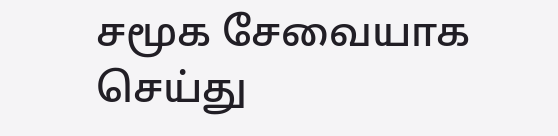சமூக சேவையாக செய்து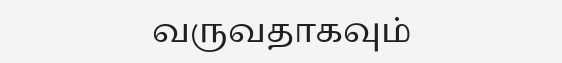வருவதாகவும்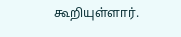கூறியுள்ளார்.